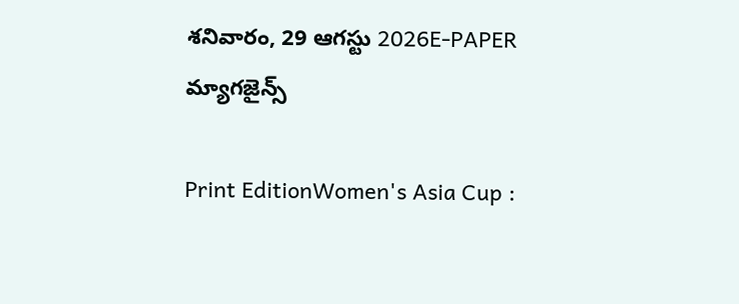శనివారం, 29 ఆగస్టు 2026E-PAPER
మ్యాగజైన్స్

Print EditionWomen's Asia Cup :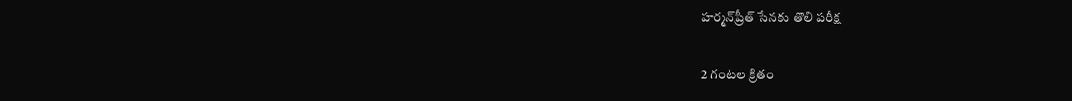హర్మన్‌‌ప్రీత్‌ ‌సేనకు తొలి పరీక్ష

2 గంటల క్రితం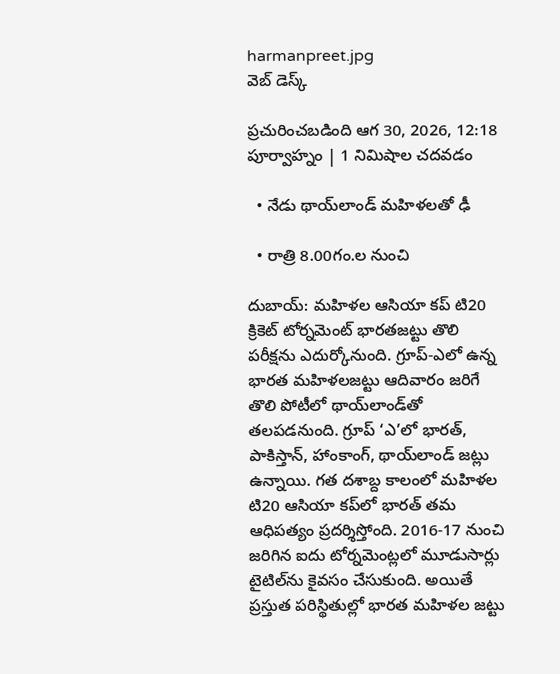harmanpreet.jpg
వెబ్ డెస్క్

ప్రచురించబడింది ఆగ 30, 2026, 12:18 పూర్వాహ్నం | 1 నిమిషాల చదవడం

  • నేడు థాయ్‌‌లాండ్‌ ‌మహిళలతో ఢీ

  • రాత్రి 8.00గం.ల నుంచి

దుబాయ్‌: మహిళల ఆసియా కప్‌ టి20 క్రికెట్‌ టోర్నమెంట్‌ భారతజట్టు తొలి పరీక్షను ఎదుర్కోనుంది. గ్రూప్‌-ఎలో ఉన్న భారత మహిళలజట్టు ఆదివారం జరిగే తొలి పోటీలో థాయ్‌‌లాండ్‌‌తో తలపడనుంది. గ్రూప్‌ ‘ఎ’లో భారత్, పాకిస్తాన్, హాంకాంగ్, థాయ్‌లాండ్‌ జట్లు ఉన్నాయి. గత దశాబ్ద కాలంలో మహిళల టి20 ఆసియా కప్‌లో భారత్ తమ ఆధిపత్యం ప్రదర్శిస్తోంది. 2016-17 నుంచి జరిగిన ఐదు టోర్నమెంట్లలో మూడుసార్లు టైటిల్‌ను కైవసం చేసుకుంది. అయితే ప్రస్తుత పరిస్థితుల్లో భారత మహిళల జట్టు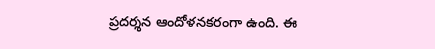ప్రదర్శన ఆందోళనకరంగా ఉంది. ఈ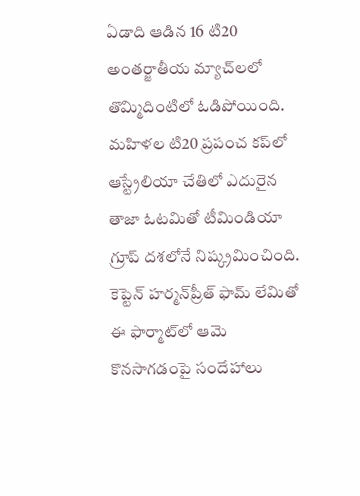ఏడాది ఆడిన 16 టి20 అంతర్జాతీయ మ్యాచ్‌లలో తొమ్మిదింటిలో ఓడిపోయింది. మహిళల టి20 ప్రపంచ కప్‌లో ఆస్ట్రేలియా చేతిలో ఎదురైన తాజా ఓటమితో టీమిండియా గ్రూప్ దశలోనే నిష్క్రమించింది. కెప్టెన్ హర్మన్‌ప్రీత్ ఫామ్‌ ‌లేమితో ఈ ఫార్మాట్‌‌లో ఆమె కొనసాగడంపై సందేహాలు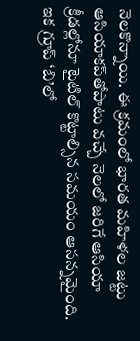నెలకొన్నాయి. ఈ క్రమంలో భారత మహిళల జట్టు ఆసియాకప్‌‌తోపాటు వచ్చే నెలలో జరిగే ఆసియా క్రీడల్లోనూ టైటిల్‌ ‌కొట్టాల్సిన సమయం ఆసన్నమైంది. ఇక గ్రూప్‌ ‘బి’లో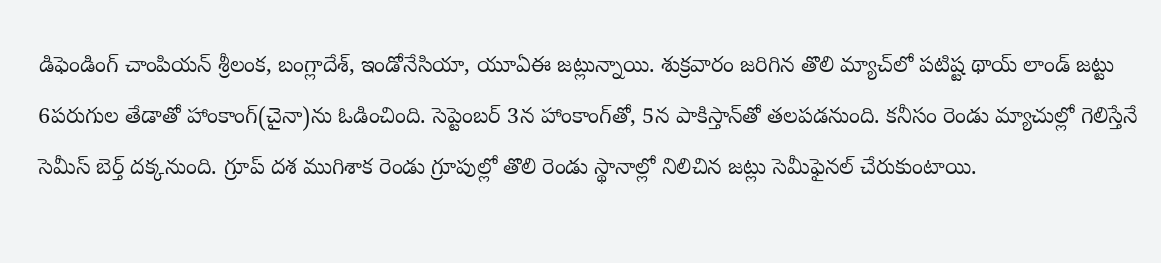డిఫెండింగ్‌ చాంపియన్‌ శ్రీలంక, బంగ్లాదేశ్, ఇండోనేసియా, యూఏఈ జట్లున్నాయి. శుక్రవారం జరిగిన తొలి మ్యాచ్‌‌లో పటిష్ట థాయ్‌ ‌లాండ్‌ ‌జట్టు 6పరుగుల తేడాతో హాంకాంగ్‌(చైనా)ను ఓడించింది. సెప్టెంబర్ 3న హాంకాంగ్‌తో, 5న పాకిస్తాన్‌తో తలపడనుంది. కనీసం రెండు మ్యాచుల్లో గెలిస్తేనే సెమీస్‌ ‌బెర్త్‌ ‌దక్కనుంది. గ్రూప్‌ దశ ముగిశాక రెండు గ్రూపుల్లో తొలి రెండు స్థానాల్లో నిలిచిన జట్లు సెమీఫైనల్‌ చేరుకుంటాయి.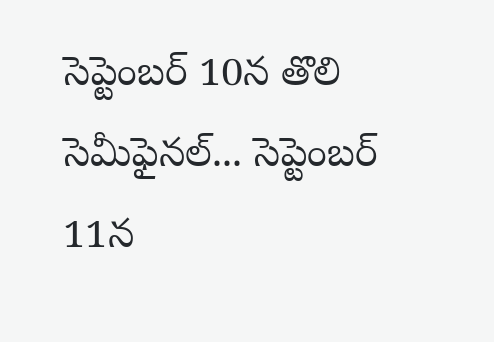సెప్టెంబర్‌ 10న తొలి సెమీఫైనల్‌... సెప్టెంబర్‌ 11న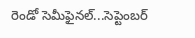రెండో సెమీఫైనల్‌...సెప్టెంబర్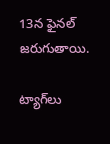13న ఫైనల్‌ జరుగుతాయి.

ట్యాగ్‌లు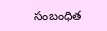సంబంధిత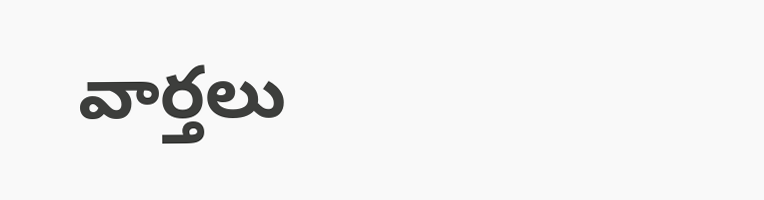వార్తలు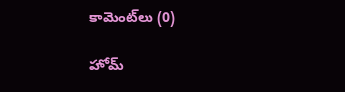కామెంట్‌లు (0)

హోమ్